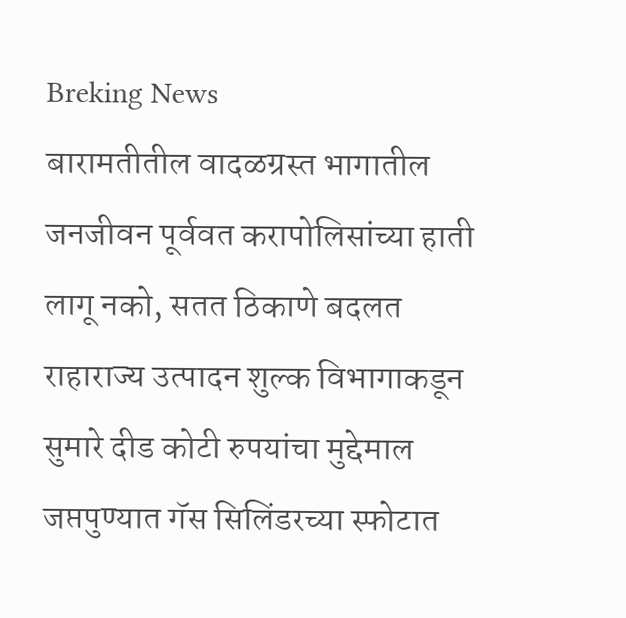Breking News
बारामतीतील वादळग्रस्त भागातील जनजीवन पूर्ववत करापोलिसांच्या हाती लागू नको, सतत ठिकाणे बदलत राहाराज्य उत्पादन शुल्क विभागाकडून सुमारे दीड कोटी रुपयांचा मुद्देमाल जप्तपुण्यात गॅस सिलिंडरच्या स्फोटात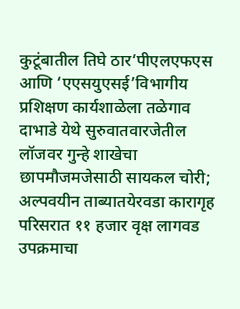कुटूंबातील तिघे ठार‘पीएलएफएस आणि ‘एएसयुएसई’विभागीय प्रशिक्षण कार्यशाळेला तळेगाव दाभाडे येथे सुरुवातवारजेतील लॉजवर गुन्हे शाखेचा छापमौजमजेसाठी सायकल चोरी; अल्पवयीन ताब्यातयेरवडा कारागृह परिसरात ११ हजार वृक्ष लागवड उपक्रमाचा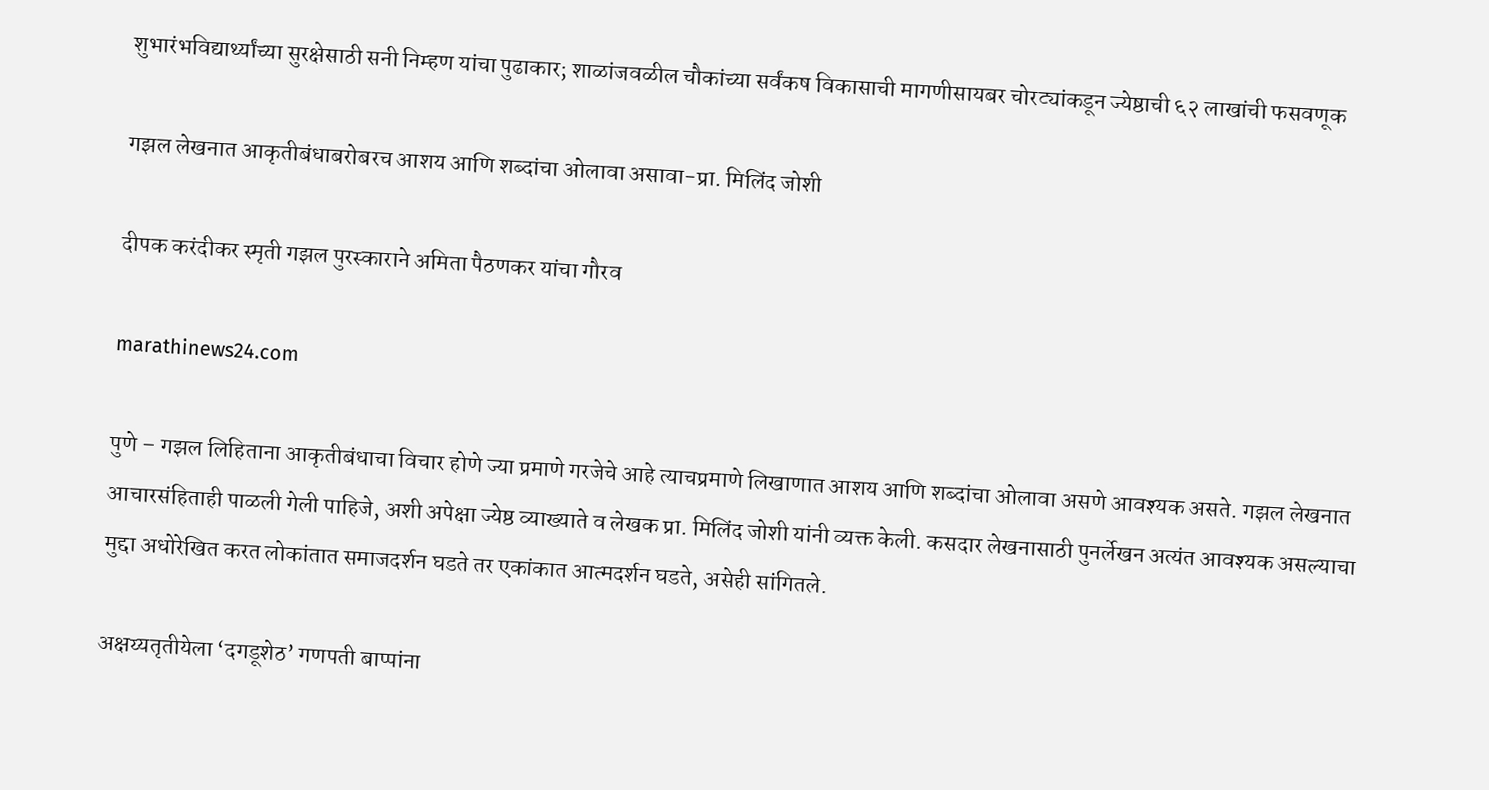शुभारंभविद्यार्थ्यांच्या सुरक्षेसाठी सनी निम्हण यांचा पुढाकार; शाळांजवळील चौकांच्या सर्वंकष विकासाची मागणीसायबर चोरट्यांकडून ज्येष्ठाची ६२ लाखांची फसवणूक

गझल लेखनात आकृतीबंधाबरोबरच आशय आणि शब्दांचा ओलावा असावा-प्रा. मिलिंद जोशी

दीपक करंदीकर स्मृती गझल पुरस्काराने अमिता पैठणकर यांचा गौरव

marathinews24.com

पुणे – गझल लिहिताना आकृतीबंधाचा विचार होणे ज्या प्रमाणे गरजेचे आहे त्याचप्रमाणे लिखाणात आशय आणि शब्दांचा ओलावा असणे आवश्यक असते. गझल लेखनात आचारसंहिताही पाळली गेली पाहिजे, अशी अपेक्षा ज्येष्ठ व्याख्याते व लेखक प्रा. मिलिंद जोशी यांनी व्यक्त केली. कसदार लेखनासाठी पुनर्लेखन अत्यंत आवश्यक असल्याचा मुद्दा अधोरेखित करत लोकांतात समाजदर्शन घडते तर एकांकात आत्मदर्शन घडते, असेही सांगितले.

अक्षय्यतृतीयेला ‘दगडूशेठ’ गणपती बाप्पांना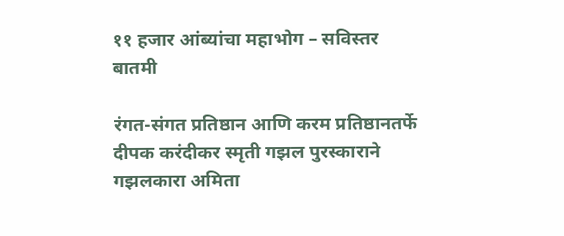११ हजार आंब्यांचा महाभोग – सविस्तर बातमी

रंगत-संगत प्रतिष्ठान आणि करम प्रतिष्ठानतर्फे दीपक करंदीकर स्मृती गझल पुरस्काराने गझलकारा अमिता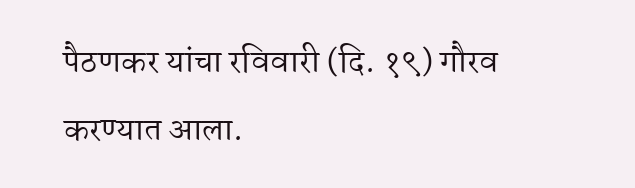पैठणकर यांचा रविवारी (दि. १९) गौरव करण्यात आला.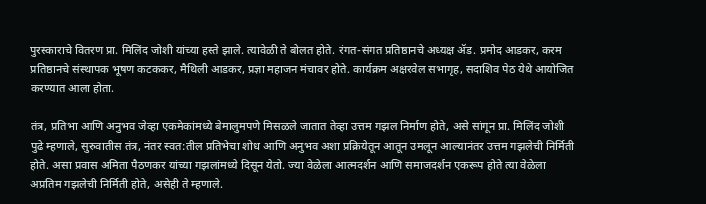पुरस्काराचे वितरण प्रा. मिलिंद जोशी यांच्या हस्ते झाले. त्यावेळी ते बोलत होते. रंगत-संगत प्रतिष्ठानचे अध्यक्ष ॲड. प्रमोद आडकर, करम प्रतिष्ठानचे संस्थापक भूषण कटककर, मैथिली आडकर, प्रज्ञा महाजन मंचावर होते. कार्यक्रम अक्षरवेल सभागृह, सदाशिव पेठ येथे आयोजित करण्यात आला होता.

तंत्र, प्रतिभा आणि अनुभव जेव्हा एकमेकांमध्ये बेमालुमपणे मिसळले जातात तेव्हा उत्तम गझल निर्माण होते, असे सांगून प्रा. मिलिंद जोशी पुढे म्हणाले, सुरुवातीस तंत्र, नंतर स्वत:तील प्रतिभेचा शोध आणि अनुभव अशा प्रक्रियेतून आतून उमलून आल्यानंतर उत्तम गझलेची निर्मिती होते. असा प्रवास अमिता पैठणकर यांच्या गझलांमध्ये दिसून येतो. ज्या वेळेला आत्मदर्शन आणि समाजदर्शन एकरूप होते त्या वेळेला अप्रतिम गझलेची निर्मिती होते, असेही ते म्हणाले.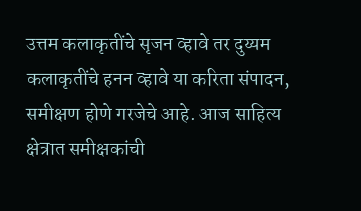उत्तम कलाकृतींचे सृजन व्हावे तर दुय्यम कलाकृतींचे हनन व्हावे या करिता संपादन, समीक्षण होणे गरजेचे आहे. आज साहित्य क्षेत्रात समीक्षकांची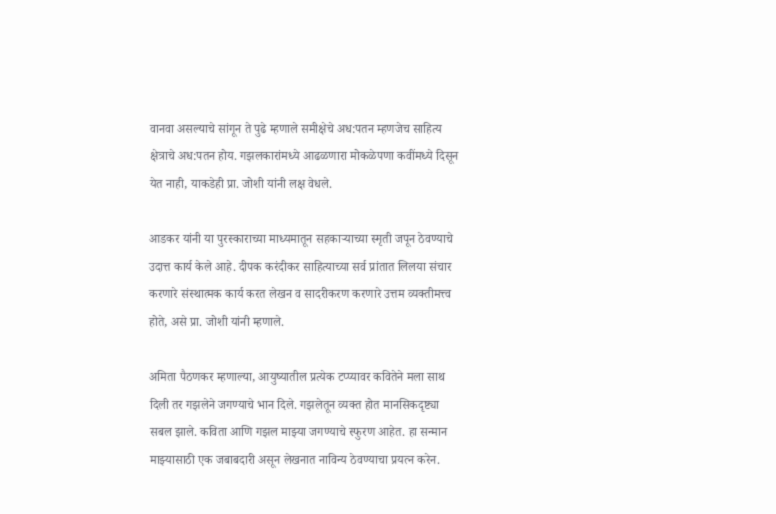वानवा असल्याचे सांगून ते पुढे म्हणाले समीक्षेचे अध:पतन म्हणजेच साहित्य क्षेत्राचे अध:पतन होय. गझलकारांमध्ये आढळणारा मोकळेपणा कवींमध्ये दिसून येत नाही, याकडेही प्रा. जोशी यांनी लक्ष वेधले.

आडकर यांनी या पुरस्काराच्या माध्यमातून सहकाऱ्याच्या स्मृती जपून ठेवण्याचे उदात्त कार्य केले आहे. दीपक करंदीकर साहित्याच्या सर्व प्रांतात लिलया संचार करणारे संस्थात्मक कार्य करत लेखन व सादरीकरण करणारे उत्तम व्यक्तीमत्त्व होते, असे प्रा. जोशी यांनी म्हणाले.

अमिता पैठणकर म्हणाल्या, आयुष्यातील प्रत्येक टप्प्यावर कवितेने मला साथ दिली तर गझलेने जगण्याचे भान दिले. गझलेतून व्यक्त होत मानसिकदृष्ट्या सबल झाले. कविता आणि गझल माझ्या जगण्याचे स्फुरण आहेत. हा सन्मान माझ्यासाठी एक जबाबदारी असून लेखनात नाविन्य ठेवण्याचा प्रयत्न करेन.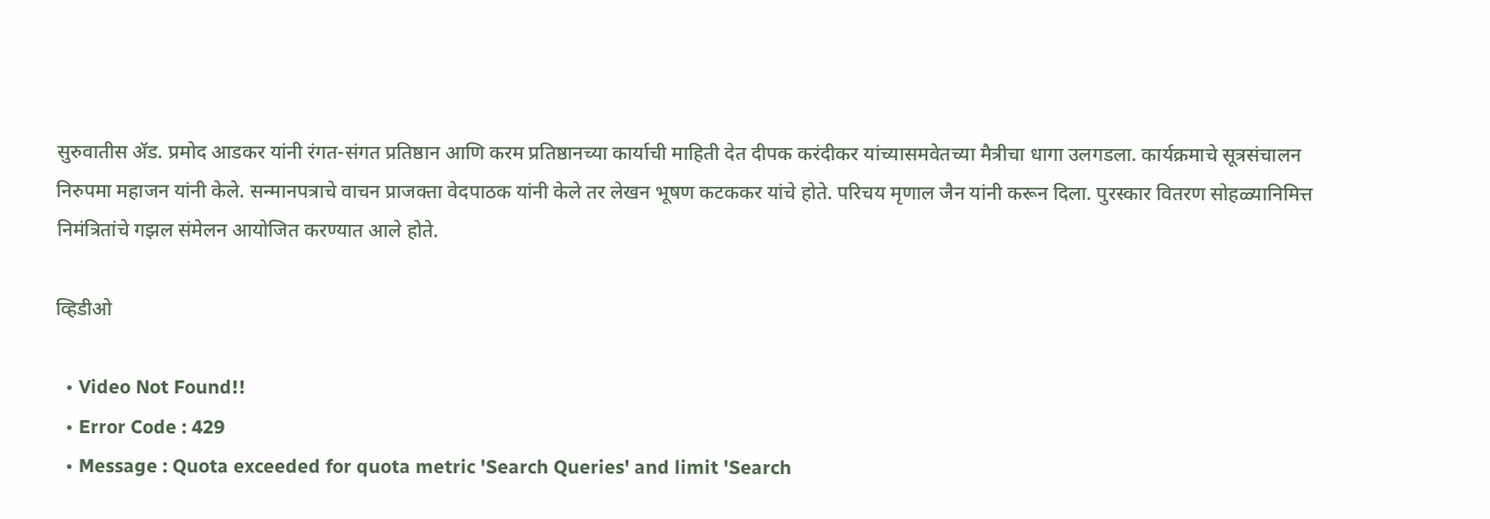सुरुवातीस ॲड. प्रमोद आडकर यांनी रंगत-संगत प्रतिष्ठान आणि करम प्रतिष्ठानच्या कार्याची माहिती देत दीपक करंदीकर यांच्यासमवेतच्या मैत्रीचा धागा उलगडला. कार्यक्रमाचे सूत्रसंचालन निरुपमा महाजन यांनी केले. सन्मानपत्राचे वाचन प्राजक्ता वेदपाठक यांनी केले तर लेखन भूषण कटककर यांचे होते. परिचय मृणाल जैन यांनी करून दिला. पुरस्कार वितरण सोहळ्यानिमित्त निमंत्रितांचे गझल संमेलन आयोजित करण्यात आले होते.

व्हिडीओ

  • Video Not Found!!
  • Error Code : 429
  • Message : Quota exceeded for quota metric 'Search Queries' and limit 'Search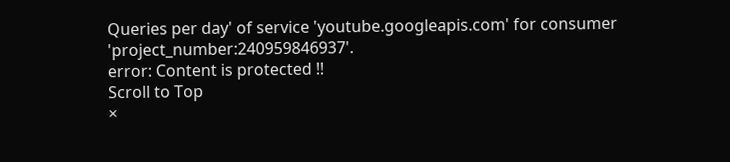Queries per day' of service 'youtube.googleapis.com' for consumer 'project_number:240959846937'.
error: Content is protected !!
Scroll to Top
×